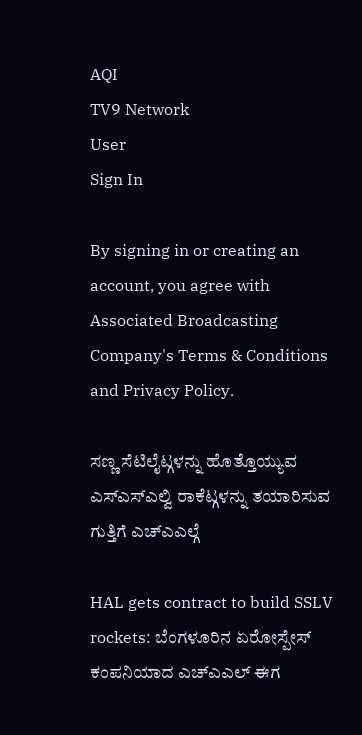AQI
TV9 Network
User
Sign In

By signing in or creating an account, you agree with Associated Broadcasting Company's Terms & Conditions and Privacy Policy.

ಸಣ್ಣ ಸೆಟಿಲೈಟ್ಗಳನ್ನು ಹೊತ್ತೊಯ್ಯುವ ಎಸ್ಎಸ್ಎಲ್ವಿ ರಾಕೆಟ್ಗಳನ್ನು ತಯಾರಿಸುವ ಗುತ್ತಿಗೆ ಎಚ್ಎಎಲ್ಗೆ

HAL gets contract to build SSLV rockets: ಬೆಂಗಳೂರಿನ ಏರೋಸ್ಪೇಸ್ ಕಂಪನಿಯಾದ ಎಚ್ಎಎಲ್ ಈಗ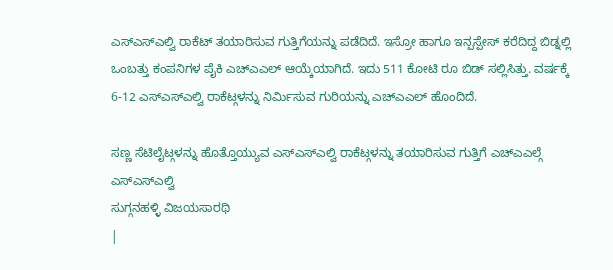ಎಸ್ಎಸ್ಎಲ್ವಿ ರಾಕೆಟ್ ತಯಾರಿಸುವ ಗುತ್ತಿಗೆಯನ್ನು ಪಡೆದಿದೆ. ಇಸ್ರೋ ಹಾಗೂ ಇನ್ಪಸ್ಪೇಸ್ ಕರೆದಿದ್ದ ಬಿಡ್ನಲ್ಲಿ ಒಂಬತ್ತು ಕಂಪನಿಗಳ ಪೈಕಿ ಎಚ್ಎಎಲ್ ಆಯ್ಕೆಯಾಗಿದೆ. ಇದು 511 ಕೋಟಿ ರೂ ಬಿಡ್ ಸಲ್ಲಿಸಿತ್ತು. ವರ್ಷಕ್ಕೆ 6-12 ಎಸ್ಎಸ್ಎಲ್ವಿ ರಾಕೆಟ್ಗಳನ್ನು ನಿರ್ಮಿಸುವ ಗುರಿಯನ್ನು ಎಚ್ಎಎಲ್ ಹೊಂದಿದೆ.

ಸಣ್ಣ ಸೆಟಿಲೈಟ್ಗಳನ್ನು ಹೊತ್ತೊಯ್ಯುವ ಎಸ್ಎಸ್ಎಲ್ವಿ ರಾಕೆಟ್ಗಳನ್ನು ತಯಾರಿಸುವ ಗುತ್ತಿಗೆ ಎಚ್ಎಎಲ್ಗೆ
ಎಸ್ಎಸ್ಎಲ್ವಿ
ಸುಗ್ಗನಹಳ್ಳಿ ವಿಜಯಸಾರಥಿ
|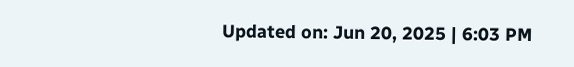Updated on: Jun 20, 2025 | 6:03 PM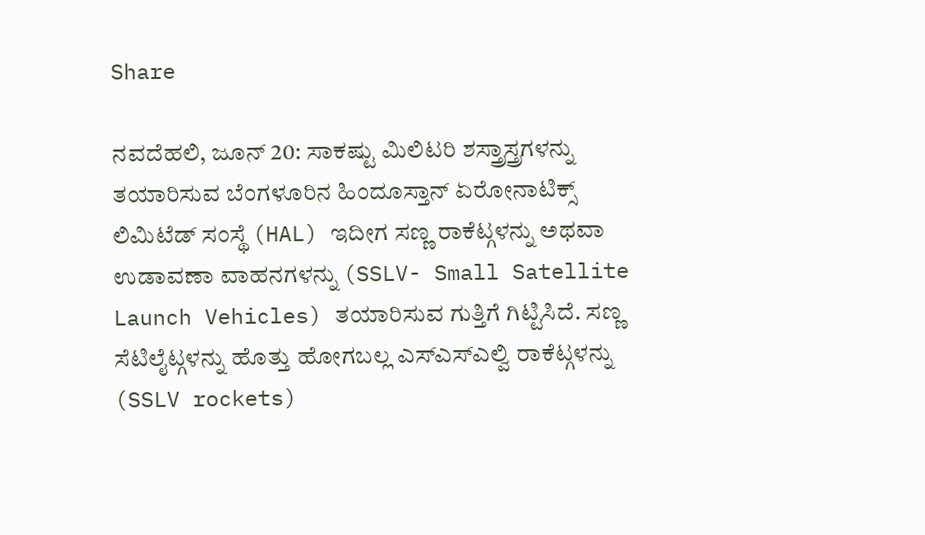Share

ನವದೆಹಲಿ, ಜೂನ್ 20: ಸಾಕಷ್ಟು ಮಿಲಿಟರಿ ಶಸ್ತ್ರಾಸ್ತ್ರಗಳನ್ನು ತಯಾರಿಸುವ ಬೆಂಗಳೂರಿನ ಹಿಂದೂಸ್ತಾನ್ ಏರೋನಾಟಿಕ್ಸ್ ಲಿಮಿಟೆಡ್ ಸಂಸ್ಥೆ (HAL) ಇದೀಗ ಸಣ್ಣ ರಾಕೆಟ್ಗಳನ್ನು ಅಥವಾ ಉಡಾವಣಾ ವಾಹನಗಳನ್ನು (SSLV- Small Satellite Launch Vehicles) ತಯಾರಿಸುವ ಗುತ್ತಿಗೆ ಗಿಟ್ಟಿಸಿದೆ. ಸಣ್ಣ ಸೆಟಿಲೈಟ್ಗಳನ್ನು ಹೊತ್ತು ಹೋಗಬಲ್ಲ ಎಸ್ಎಸ್ಎಲ್ವಿ ರಾಕೆಟ್ಗಳನ್ನು (SSLV rockets)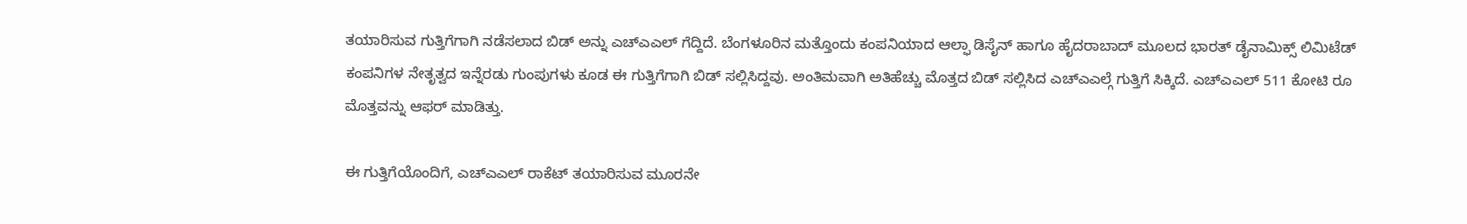ತಯಾರಿಸುವ ಗುತ್ತಿಗೆಗಾಗಿ ನಡೆಸಲಾದ ಬಿಡ್ ಅನ್ನು ಎಚ್ಎಎಲ್ ಗೆದ್ದಿದೆ. ಬೆಂಗಳೂರಿನ ಮತ್ತೊಂದು ಕಂಪನಿಯಾದ ಆಲ್ಫಾ ಡಿಸೈನ್ ಹಾಗೂ ಹೈದರಾಬಾದ್ ಮೂಲದ ಭಾರತ್ ಡೈನಾಮಿಕ್ಸ್ ಲಿಮಿಟೆಡ್ ಕಂಪನಿಗಳ ನೇತೃತ್ವದ ಇನ್ನೆರಡು ಗುಂಪುಗಳು ಕೂಡ ಈ ಗುತ್ತಿಗೆಗಾಗಿ ಬಿಡ್ ಸಲ್ಲಿಸಿದ್ದವು. ಅಂತಿಮವಾಗಿ ಅತಿಹೆಚ್ಚು ಮೊತ್ತದ ಬಿಡ್ ಸಲ್ಲಿಸಿದ ಎಚ್ಎಎಲ್ಗೆ ಗುತ್ತಿಗೆ ಸಿಕ್ಕಿದೆ. ಎಚ್ಎಎಲ್ 511 ಕೋಟಿ ರೂ ಮೊತ್ತವನ್ನು ಆಫರ್ ಮಾಡಿತ್ತು.

ಈ ಗುತ್ತಿಗೆಯೊಂದಿಗೆ, ಎಚ್ಎಎಲ್ ರಾಕೆಟ್ ತಯಾರಿಸುವ ಮೂರನೇ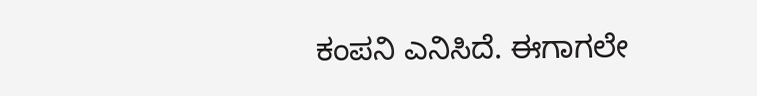ಕಂಪನಿ ಎನಿಸಿದೆ. ಈಗಾಗಲೇ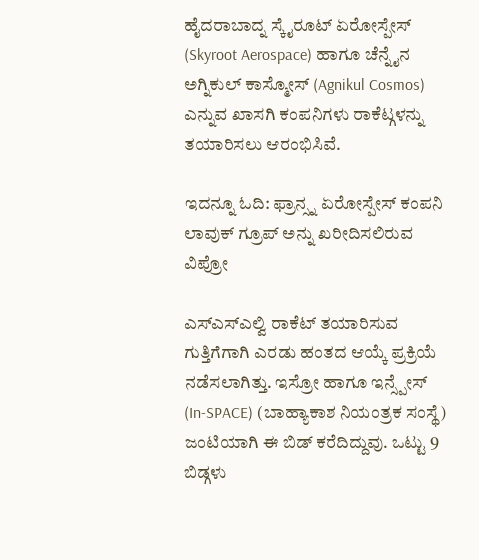ಹೈದರಾಬಾದ್ನ ಸ್ಕೈರೂಟ್ ಏರೋಸ್ಪೇಸ್ (Skyroot Aerospace) ಹಾಗೂ ಚೆನ್ನೈನ ಅಗ್ನಿಕುಲ್ ಕಾಸ್ಮೋಸ್ (Agnikul Cosmos) ಎನ್ನುವ ಖಾಸಗಿ ಕಂಪನಿಗಳು ರಾಕೆಟ್ಗಳನ್ನು ತಯಾರಿಸಲು ಆರಂಭಿಸಿವೆ.

ಇದನ್ನೂ ಓದಿ: ಫ್ರಾನ್ಸ್ನ ಏರೋಸ್ಪೇಸ್ ಕಂಪನಿ ಲಾವುಕ್ ಗ್ರೂಪ್ ಅನ್ನು ಖರೀದಿಸಲಿರುವ ವಿಪ್ರೋ

ಎಸ್ಎಸ್ಎಲ್ವಿ ರಾಕೆಟ್ ತಯಾರಿಸುವ ಗುತ್ತಿಗೆಗಾಗಿ ಎರಡು ಹಂತದ ಆಯ್ಕೆ ಪ್ರಕ್ರಿಯೆ ನಡೆಸಲಾಗಿತ್ತು. ಇಸ್ರೋ ಹಾಗೂ ಇನ್ಸ್ಪೇಸ್ (In-SPACE) (ಬಾಹ್ಯಾಕಾಶ ನಿಯಂತ್ರಕ ಸಂಸ್ಥೆ) ಜಂಟಿಯಾಗಿ ಈ ಬಿಡ್ ಕರೆದಿದ್ದುವು. ಒಟ್ಟು 9 ಬಿಡ್ಗಳು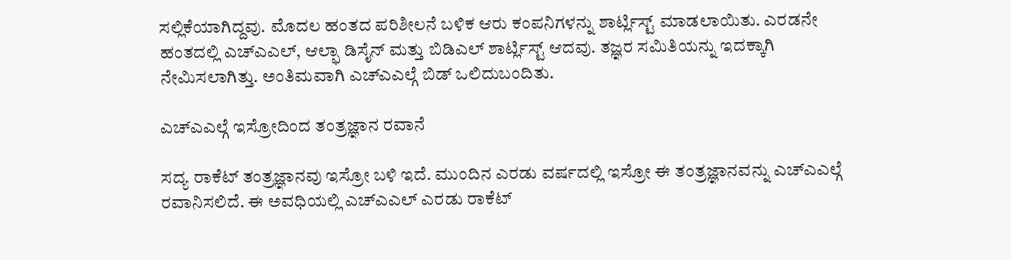ಸಲ್ಲಿಕೆಯಾಗಿದ್ದವು. ಮೊದಲ ಹಂತದ ಪರಿಶೀಲನೆ ಬಳಿಕ ಆರು ಕಂಪನಿಗಳನ್ನು ಶಾರ್ಟ್ಲಿಸ್ಟ್ ಮಾಡಲಾಯಿತು. ಎರಡನೇ ಹಂತದಲ್ಲಿ ಎಚ್ಎಎಲ್, ಆಲ್ಫಾ ಡಿಸೈನ್ ಮತ್ತು ಬಿಡಿಎಲ್ ಶಾರ್ಟ್ಲಿಸ್ಟ್ ಆದವು. ತಜ್ಞರ ಸಮಿತಿಯನ್ನು ಇದಕ್ಕಾಗಿ ನೇಮಿಸಲಾಗಿತ್ತು. ಅಂತಿಮವಾಗಿ ಎಚ್ಎಎಲ್ಗೆ ಬಿಡ್ ಒಲಿದುಬಂದಿತು.

ಎಚ್ಎಎಲ್ಗೆ ಇಸ್ರೋದಿಂದ ತಂತ್ರಜ್ಞಾನ ರವಾನೆ

ಸದ್ಯ ರಾಕೆಟ್ ತಂತ್ರಜ್ಞಾನವು ಇಸ್ರೋ ಬಳಿ ಇದೆ. ಮುಂದಿನ ಎರಡು ವರ್ಷದಲ್ಲಿ ಇಸ್ರೋ ಈ ತಂತ್ರಜ್ಞಾನವನ್ನು ಎಚ್ಎಎಲ್ಗೆ ರವಾನಿಸಲಿದೆ. ಈ ಅವಧಿಯಲ್ಲಿ ಎಚ್ಎಎಲ್ ಎರಡು ರಾಕೆಟ್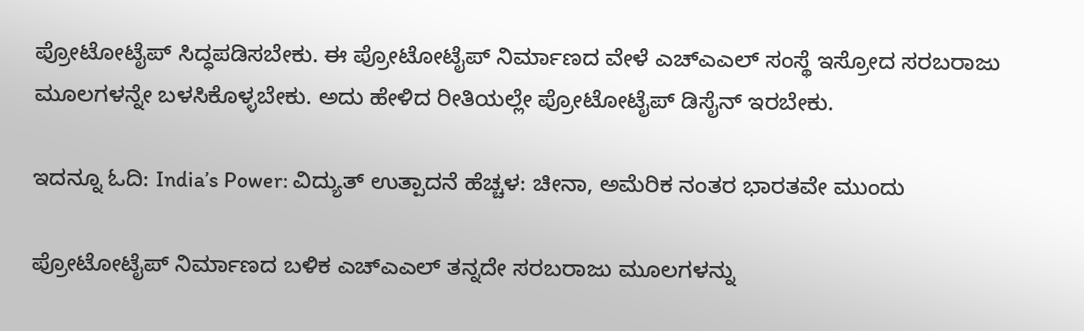ಪ್ರೋಟೋಟೈಪ್ ಸಿದ್ಧಪಡಿಸಬೇಕು. ಈ ಪ್ರೋಟೋಟೈಪ್ ನಿರ್ಮಾಣದ ವೇಳೆ ಎಚ್ಎಎಲ್ ಸಂಸ್ಥೆ ಇಸ್ರೋದ ಸರಬರಾಜು ಮೂಲಗಳನ್ನೇ ಬಳಸಿಕೊಳ್ಳಬೇಕು. ಅದು ಹೇಳಿದ ರೀತಿಯಲ್ಲೇ ಪ್ರೋಟೋಟೈಪ್ ಡಿಸೈನ್ ಇರಬೇಕು.

ಇದನ್ನೂ ಓದಿ: India’s Power: ವಿದ್ಯುತ್ ಉತ್ಪಾದನೆ ಹೆಚ್ಚಳ: ಚೀನಾ, ಅಮೆರಿಕ ನಂತರ ಭಾರತವೇ ಮುಂದು

ಪ್ರೋಟೋಟೈಪ್ ನಿರ್ಮಾಣದ ಬಳಿಕ ಎಚ್ಎಎಲ್ ತನ್ನದೇ ಸರಬರಾಜು ಮೂಲಗಳನ್ನು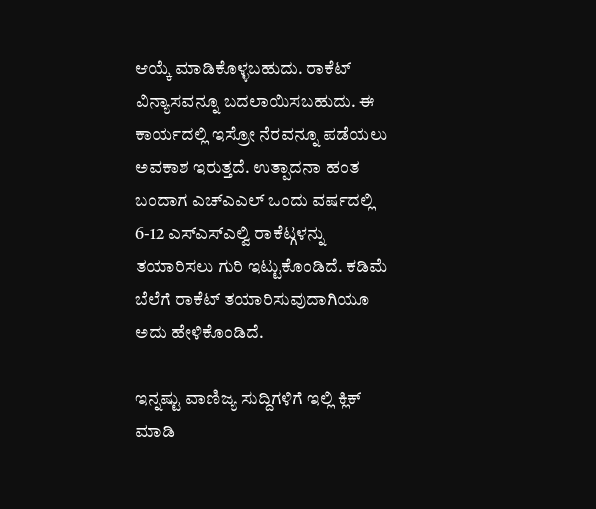ಆಯ್ಕೆ ಮಾಡಿಕೊಳ್ಳಬಹುದು. ರಾಕೆಟ್ ವಿನ್ಯಾಸವನ್ನೂ ಬದಲಾಯಿಸಬಹುದು. ಈ ಕಾರ್ಯದಲ್ಲಿ ಇಸ್ರೋ ನೆರವನ್ನೂ ಪಡೆಯಲು ಅವಕಾಶ ಇರುತ್ತದೆ. ಉತ್ಪಾದನಾ ಹಂತ ಬಂದಾಗ ಎಚ್ಎಎಲ್ ಒಂದು ವರ್ಷದಲ್ಲಿ 6-12 ಎಸ್ಎಸ್ಎಲ್ವಿ ರಾಕೆಟ್ಗಳನ್ನು ತಯಾರಿಸಲು ಗುರಿ ಇಟ್ಟುಕೊಂಡಿದೆ. ಕಡಿಮೆ ಬೆಲೆಗೆ ರಾಕೆಟ್ ತಯಾರಿಸುವುದಾಗಿಯೂ ಅದು ಹೇಳಿಕೊಂಡಿದೆ.

ಇನ್ನಷ್ಟು ವಾಣಿಜ್ಯ ಸುದ್ದಿಗಳಿಗೆ ಇಲ್ಲಿ ಕ್ಲಿಕ್ ಮಾಡಿ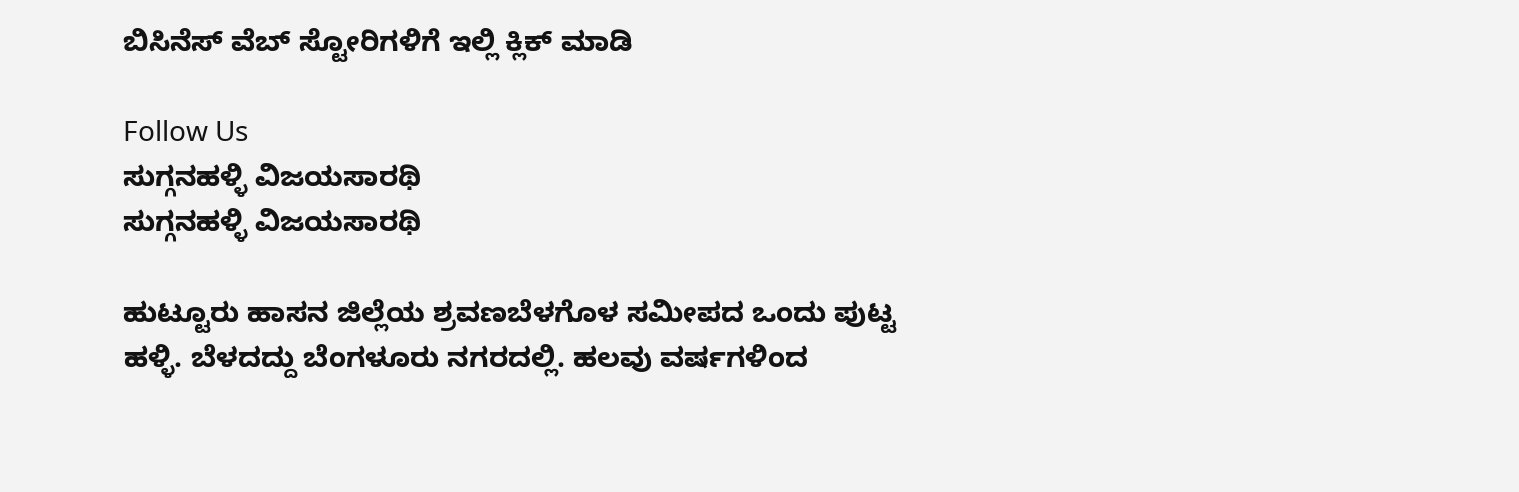ಬಿಸಿನೆಸ್ ವೆಬ್ ಸ್ಟೋರಿಗಳಿಗೆ ಇಲ್ಲಿ ಕ್ಲಿಕ್ ಮಾಡಿ

Follow Us
ಸುಗ್ಗನಹಳ್ಳಿ ವಿಜಯಸಾರಥಿ
ಸುಗ್ಗನಹಳ್ಳಿ ವಿಜಯಸಾರಥಿ

ಹುಟ್ಟೂರು ಹಾಸನ ಜಿಲ್ಲೆಯ ಶ್ರವಣಬೆಳಗೊಳ ಸಮೀಪದ ಒಂದು ಪುಟ್ಟ ಹಳ್ಳಿ. ಬೆಳದದ್ದು ಬೆಂಗಳೂರು ನಗರದಲ್ಲಿ. ಹಲವು ವರ್ಷಗಳಿಂದ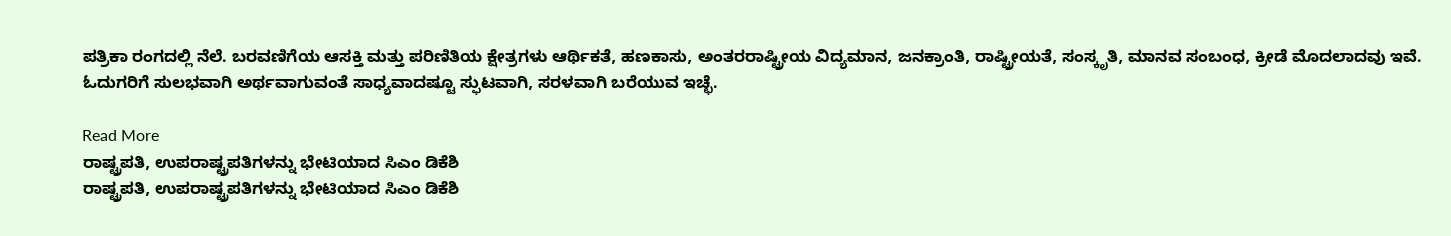ಪತ್ರಿಕಾ ರಂಗದಲ್ಲಿ ನೆಲೆ. ಬರವಣಿಗೆಯ ಆಸಕ್ತಿ ಮತ್ತು ಪರಿಣಿತಿಯ ಕ್ಷೇತ್ರಗಳು ಆರ್ಥಿಕತೆ, ಹಣಕಾಸು, ಅಂತರರಾಷ್ಟ್ರೀಯ ವಿದ್ಯಮಾನ, ಜನಕ್ರಾಂತಿ, ರಾಷ್ಟ್ರೀಯತೆ, ಸಂಸ್ಕೃತಿ, ಮಾನವ ಸಂಬಂಧ, ಕ್ರೀಡೆ ಮೊದಲಾದವು ಇವೆ. ಓದುಗರಿಗೆ ಸುಲಭವಾಗಿ ಅರ್ಥವಾಗುವಂತೆ ಸಾಧ್ಯವಾದಷ್ಟೂ ಸ್ಫುಟವಾಗಿ, ಸರಳವಾಗಿ ಬರೆಯುವ ಇಚ್ಛೆ.

Read More
ರಾಷ್ಟ್ರಪತಿ, ಉಪರಾಷ್ಟ್ರಪತಿಗಳನ್ನು ಭೇಟಿಯಾದ ಸಿಎಂ ಡಿಕೆಶಿ
ರಾಷ್ಟ್ರಪತಿ, ಉಪರಾಷ್ಟ್ರಪತಿಗಳನ್ನು ಭೇಟಿಯಾದ ಸಿಎಂ ಡಿಕೆಶಿ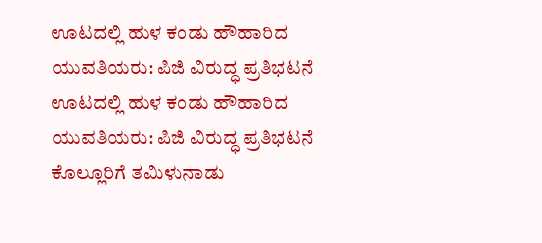ಊಟದಲ್ಲಿ ಹುಳ ಕಂಡು ಹೌಹಾರಿದ ಯುವತಿಯರು: ಪಿಜಿ ವಿರುದ್ಧ ಪ್ರತಿಭಟನೆ
ಊಟದಲ್ಲಿ ಹುಳ ಕಂಡು ಹೌಹಾರಿದ ಯುವತಿಯರು: ಪಿಜಿ ವಿರುದ್ಧ ಪ್ರತಿಭಟನೆ
ಕೊಲ್ಲೂರಿಗೆ ತಮಿಳುನಾಡು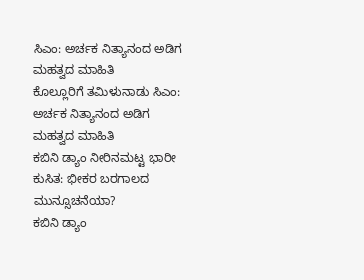ಸಿಎಂ: ಅರ್ಚಕ ನಿತ್ಯಾನಂದ ಅಡಿಗ ಮಹತ್ವದ ಮಾಹಿತಿ
ಕೊಲ್ಲೂರಿಗೆ ತಮಿಳುನಾಡು ಸಿಎಂ: ಅರ್ಚಕ ನಿತ್ಯಾನಂದ ಅಡಿಗ ಮಹತ್ವದ ಮಾಹಿತಿ
ಕಬಿನಿ ಡ್ಯಾಂ ನೀರಿನಮಟ್ಟ ಭಾರೀ ಕುಸಿತ: ಭೀಕರ ಬರಗಾಲದ ಮುನ್ಸೂಚನೆಯಾ?
ಕಬಿನಿ ಡ್ಯಾಂ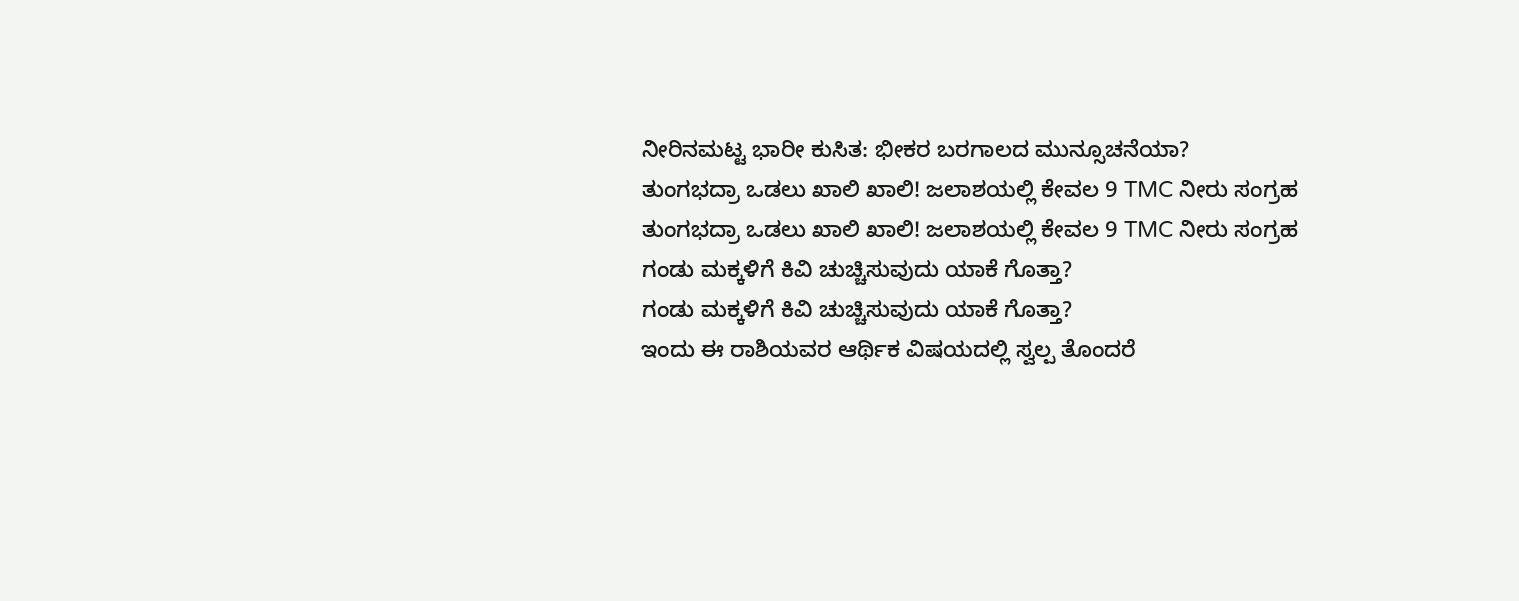ನೀರಿನಮಟ್ಟ ಭಾರೀ ಕುಸಿತ: ಭೀಕರ ಬರಗಾಲದ ಮುನ್ಸೂಚನೆಯಾ?
ತುಂಗಭದ್ರಾ ಒಡಲು ಖಾಲಿ ಖಾಲಿ! ಜಲಾಶಯಲ್ಲಿ ಕೇವಲ 9 TMC ನೀರು ಸಂಗ್ರಹ
ತುಂಗಭದ್ರಾ ಒಡಲು ಖಾಲಿ ಖಾಲಿ! ಜಲಾಶಯಲ್ಲಿ ಕೇವಲ 9 TMC ನೀರು ಸಂಗ್ರಹ
ಗಂಡು ಮಕ್ಕಳಿಗೆ ಕಿವಿ ಚುಚ್ಚಿಸುವುದು ಯಾಕೆ ಗೊತ್ತಾ?
ಗಂಡು ಮಕ್ಕಳಿಗೆ ಕಿವಿ ಚುಚ್ಚಿಸುವುದು ಯಾಕೆ ಗೊತ್ತಾ?
ಇಂದು ಈ ರಾಶಿಯವರ ಆರ್ಥಿಕ ವಿಷಯದಲ್ಲಿ ಸ್ವಲ್ಪ ತೊಂದರೆ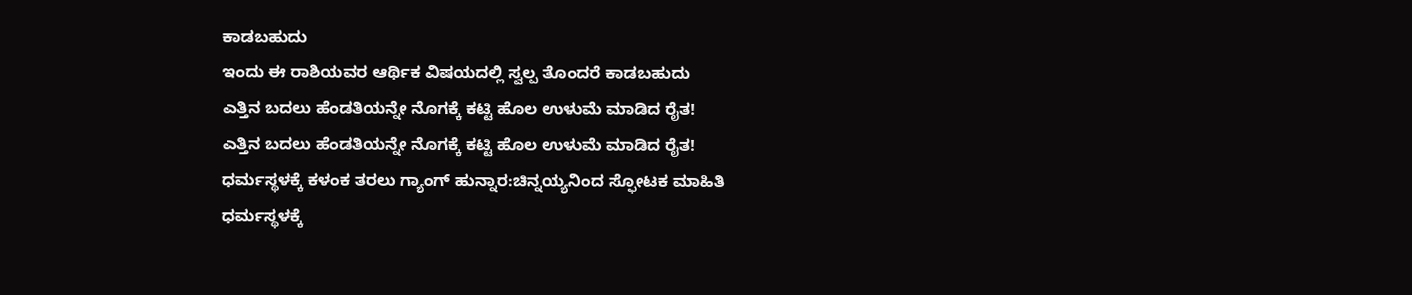ಕಾಡಬಹುದು
ಇಂದು ಈ ರಾಶಿಯವರ ಆರ್ಥಿಕ ವಿಷಯದಲ್ಲಿ ಸ್ವಲ್ಪ ತೊಂದರೆ ಕಾಡಬಹುದು
ಎತ್ತಿನ ಬದಲು ಹೆಂಡತಿಯನ್ನೇ ನೊಗಕ್ಕೆ ಕಟ್ಟಿ ಹೊಲ ಉಳುಮೆ ಮಾಡಿದ ರೈತ!
ಎತ್ತಿನ ಬದಲು ಹೆಂಡತಿಯನ್ನೇ ನೊಗಕ್ಕೆ ಕಟ್ಟಿ ಹೊಲ ಉಳುಮೆ ಮಾಡಿದ ರೈತ!
ಧರ್ಮಸ್ಥಳಕ್ಕೆ ಕಳಂಕ ತರಲು ಗ್ಯಾಂಗ್ ಹುನ್ನಾರ:ಚಿನ್ನಯ್ಯನಿಂದ ಸ್ಫೋಟಕ ಮಾಹಿತಿ
ಧರ್ಮಸ್ಥಳಕ್ಕೆ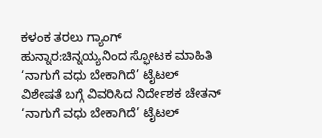ಕಳಂಕ ತರಲು ಗ್ಯಾಂಗ್ ಹುನ್ನಾರ:ಚಿನ್ನಯ್ಯನಿಂದ ಸ್ಫೋಟಕ ಮಾಹಿತಿ
‘ನಾಗುಗೆ ವಧು ಬೇಕಾಗಿದೆ’ ಟೈಟಲ್ ವಿಶೇಷತೆ ಬಗ್ಗೆ ವಿವರಿಸಿದ ನಿರ್ದೇಶಕ ಚೇತನ್
‘ನಾಗುಗೆ ವಧು ಬೇಕಾಗಿದೆ’ ಟೈಟಲ್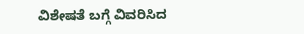ವಿಶೇಷತೆ ಬಗ್ಗೆ ವಿವರಿಸಿದ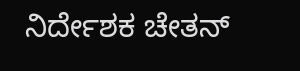ನಿರ್ದೇಶಕ ಚೇತನ್